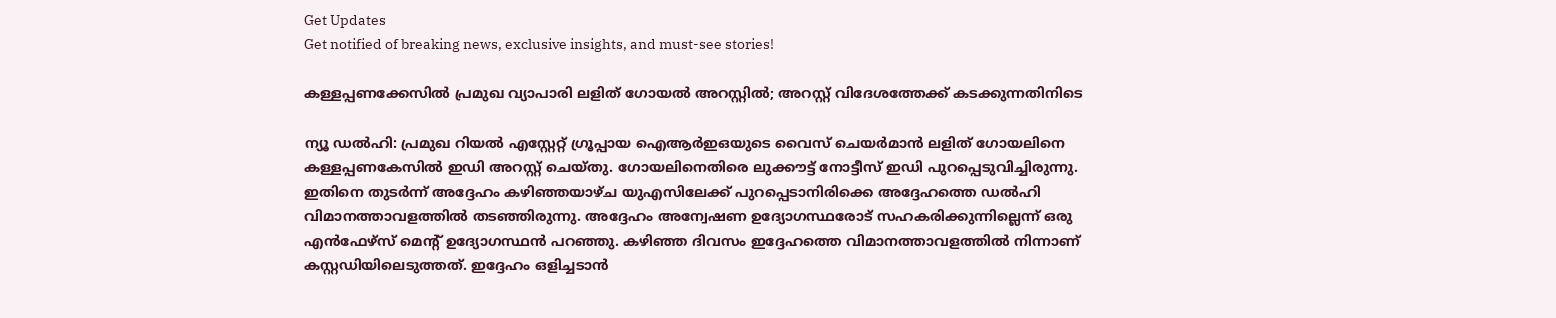Get Updates
Get notified of breaking news, exclusive insights, and must-see stories!

കള്ളപ്പണക്കേസില്‍ പ്രമുഖ വ്യാപാരി ലളിത് ഗോയല്‍ അറസ്റ്റില്‍; അറസ്റ്റ് വിദേശത്തേക്ക് കടക്കുന്നതിനിടെ

ന്യൂ ഡല്‍ഹി: പ്രമുഖ റിയല്‍ എസ്റ്റേറ്റ് ഗ്രൂപ്പായ ഐആര്‍ഇഒയുടെ വൈസ് ചെയര്‍മാന്‍ ലളിത് ഗോയലിനെ കള്ളപ്പണകേസില്‍ ഇഡി അറസ്റ്റ് ചെയ്തു. ഗോയലിനെതിരെ ലുക്കൗട്ട് നോട്ടീസ് ഇഡി പുറപ്പെടുവിച്ചിരുന്നു. ഇതിനെ തുടര്‍ന്ന് അദ്ദേഹം കഴിഞ്ഞയാഴ്ച യുഎസിലേക്ക് പുറപ്പെടാനിരിക്കെ അദ്ദേഹത്തെ ഡല്‍ഹി വിമാനത്താവളത്തില്‍ തടഞ്ഞിരുന്നു. അദ്ദേഹം അന്വേഷണ ഉദ്യോഗസ്ഥരോട് സഹകരിക്കുന്നില്ലെന്ന് ഒരു എന്‍ഫേഴ്‌സ് മെന്റ് ഉദ്യോഗസ്ഥന്‍ പറഞ്ഞു. കഴിഞ്ഞ ദിവസം ഇദ്ദേഹത്തെ വിമാനത്താവളത്തില്‍ നിന്നാണ് കസ്റ്റഡിയിലെടുത്തത്. ഇദ്ദേഹം ഒളിച്ചടാന്‍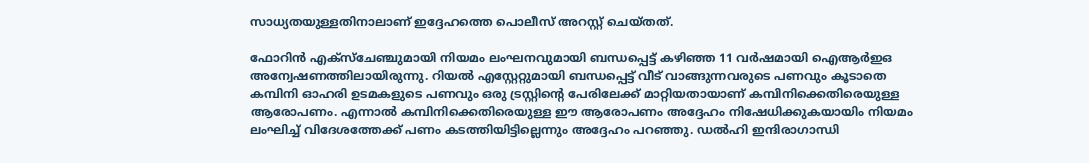സാധ്യതയുള്ളതിനാലാണ് ഇദ്ദേഹത്തെ പൊലീസ് അറസ്റ്റ് ചെയ്തത്.

ഫോറിന്‍ എക്‌സ്‌ചേഞ്ചുമായി നിയമം ലംഘനവുമായി ബന്ധപ്പെട്ട് കഴിഞ്ഞ 11 വര്‍ഷമായി ഐആര്‍ഇഒ അന്വേഷണത്തിലായിരുന്നു. റിയല്‍ എസ്റ്റേറ്റുമായി ബന്ധപ്പെട്ട് വീട് വാങ്ങുന്നവരുടെ പണവും കൂടാതെ കമ്പിനി ഓഹരി ഉടമകളുടെ പണവും ഒരു ട്രസ്റ്റിന്റെ പേരിലേക്ക് മാറ്റിയതായാണ് കമ്പിനിക്കെതിരെയുള്ള ആരോപണം. എന്നാല്‍ കമ്പിനിക്കെതിരെയുള്ള ഈ ആരോപണം അദ്ദേഹം നിഷേധിക്കുകയായിം നിയമം ലംഘിച്ച് വിദേശത്തേക്ക് പണം കടത്തിയിട്ടില്ലെന്നും അദ്ദേഹം പറഞ്ഞു. ഡല്‍ഹി ഇന്ദിരാഗാന്ധി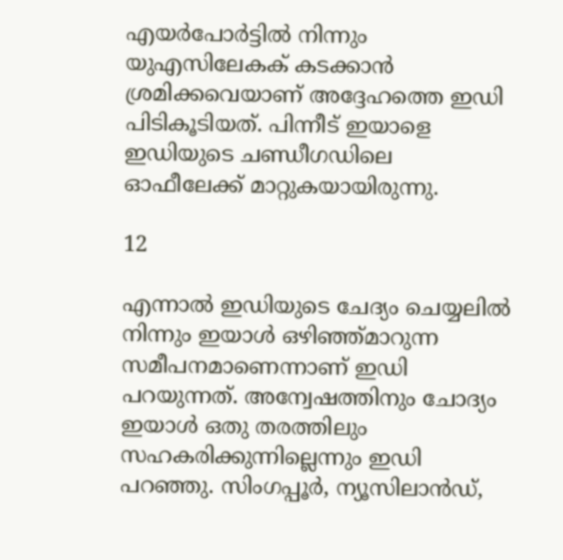എയര്‍പോര്‍ട്ടില്‍ നിന്നും യുഎസിലേകക് കടക്കാന്‍ ശ്രമിക്കവെയാണ് അദ്ദേഹത്തെ ഇഡി പിടികൂടിയത്. പിന്നീട് ഇയാളെ ഇഡിയുടെ ചണ്ഡീഗഡിലെ ഓഫീലേക്ക് മാറ്റുകയായിരുന്നു.

12

എന്നാല്‍ ഇഡിയുടെ ചേദ്യം ചെയ്യലില്‍ നിന്നും ഇയാള്‍ ഒഴിഞ്ഞ്മാറുന്ന സമീപനമാണെന്നാണ് ഇഡി പറയുന്നത്. അന്വേഷത്തിനും ചോദ്യം ഇയാള്‍ ഒതു തരത്തിലും സഹകരിക്കുന്നില്ലെന്നും ഇഡി പറഞ്ഞു. സിംഗപ്പൂര്‍, ന്യൂസിലാന്‍ഡ്,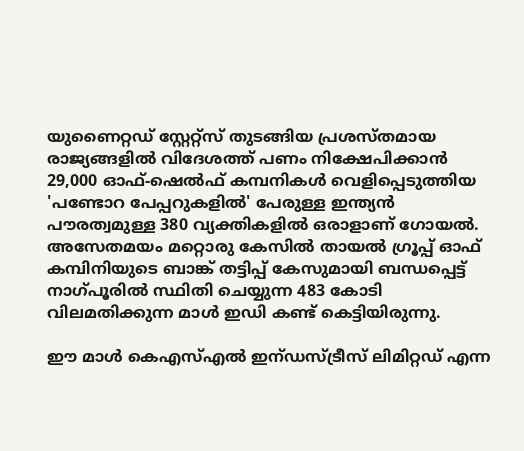യുണൈറ്റഡ് സ്റ്റേറ്റ്‌സ് തുടങ്ങിയ പ്രശസ്തമായ രാജ്യങ്ങളില്‍ വിദേശത്ത് പണം നിക്ഷേപിക്കാന്‍ 29,000 ഓഫ്-ഷെല്‍ഫ് കമ്പനികള്‍ വെളിപ്പെടുത്തിയ 'പണ്ടോറ പേപ്പറുകളില്‍' പേരുള്ള ഇന്ത്യന്‍ പൗരത്വമുള്ള 380 വ്യക്തികളില്‍ ഒരാളാണ് ഗോയല്‍.
അസേതമയം മറ്റൊരു കേസില്‍ തായല്‍ ഗ്രൂപ്പ് ഓഫ് കമ്പിനിയുടെ ബാങ്ക് തട്ടിപ്പ് കേസുമായി ബന്ധപ്പെട്ട് നാഗ്പൂരില്‍ സ്ഥിതി ചെയ്യുന്ന 483 കോടി വിലമതിക്കുന്ന മാള്‍ ഇഡി കണ്ട് കെട്ടിയിരുന്നു.

ഈ മാള്‍ കെഎസ്എല്‍ ഇന്ഡസ്ട്രീസ് ലിമിറ്റഡ് എന്ന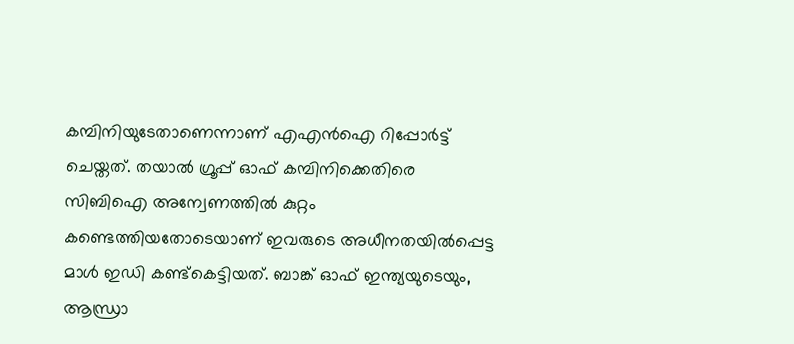കമ്പിനിയുടേതാണെന്നാണ് എഎന്‍ഐ റിപ്പോര്‍ട്ട് ചെയ്തത്. തയാല്‍ ഗ്രൂപ്പ് ഓഫ് കമ്പിനിക്കെതിരെ സിബിഐ അന്വേണത്തില്‍ കുറ്റം കണ്ടെത്തിയതോടെയാണ് ഇവരുടെ അധീനതയില്‍പ്പെട്ട മാള്‍ ഇഡി കണ്ട്‌കെട്ടിയത്. ബാങ്ക് ഓഫ് ഇന്ത്യയുടെയും, ആന്ധ്രാ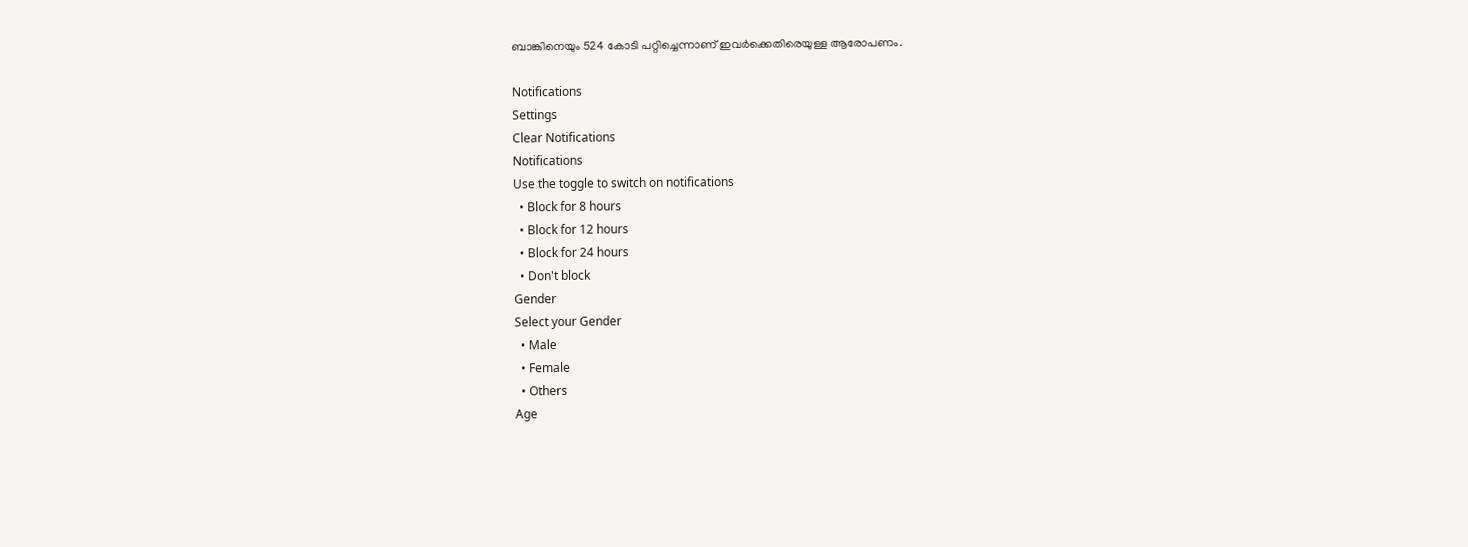ബാങ്കിനെയും 524 കോടി പറ്റിച്ചെന്നാണ് ഇവര്‍ക്കെതിരെയുള്ള ആരോപണം.

Notifications
Settings
Clear Notifications
Notifications
Use the toggle to switch on notifications
  • Block for 8 hours
  • Block for 12 hours
  • Block for 24 hours
  • Don't block
Gender
Select your Gender
  • Male
  • Female
  • Others
Age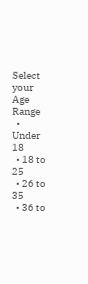Select your Age Range
  • Under 18
  • 18 to 25
  • 26 to 35
  • 36 to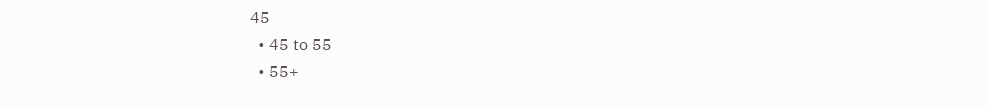45
  • 45 to 55
  • 55+